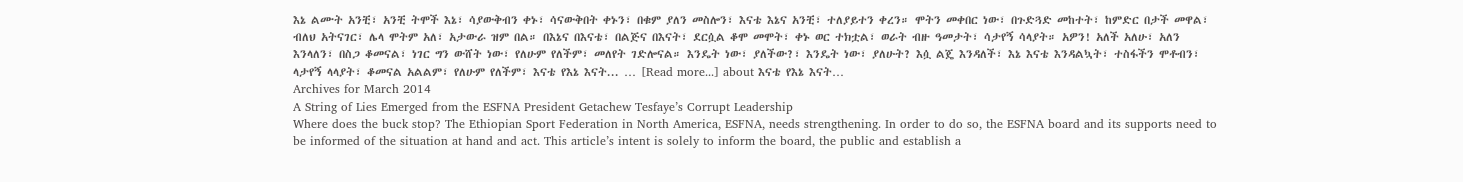እኔ ልሙት አንቺ፣ አንቺ ትሞች እኔ፣ ሳያውቅብን ቀኑ፣ ሳናውቅበት ቀኑን፣ በቁም ያለን መስሎን፣ እናቴ እኔና አንቺ፣ ተለያይተን ቀረን። ሞትን መቀበር ነው፣ በጉድጓድ መከተት፣ ከምድር በታች መዋል፣ ብለህ አትናገር፣ ሌላ ሞትም አለ፣ አታውራ ዝም በል። በእኔና በእናቴ፣ በልጅና በእናት፣ ደርሷል ቆሞ መሞት፣ ቀኑ ወር ተክቷል፣ ወራት ብዙ ዓመታት፣ ሳታየኝ ሳላያት። አዎን! አለች አለሁ፣ አለን እንላለን፣ በስጋ ቆመናል፣ ነገር ግን ውሸት ነው፣ የለሁም የለችም፣ መለየት ገድሎናል። እንዴት ነው፣ ያለችው?፣ እንዴት ነው፣ ያለሁት? እሷ ልጄ እንዳለች፣ እኔ እናቴ እንዳልኳት፣ ተስፋችን ሞቶብን፣ ላታየኝ ላላያት፣ ቆመናል አልልም፣ የለሁም የለችም፣ እናቴ የእኔ እናት... … [Read more...] about እናቴ የእኔ እናት…
Archives for March 2014
A String of Lies Emerged from the ESFNA President Getachew Tesfaye’s Corrupt Leadership
Where does the buck stop? The Ethiopian Sport Federation in North America, ESFNA, needs strengthening. In order to do so, the ESFNA board and its supports need to be informed of the situation at hand and act. This article’s intent is solely to inform the board, the public and establish a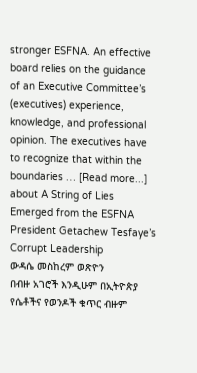stronger ESFNA. An effective board relies on the guidance of an Executive Committee’s (executives) experience, knowledge, and professional opinion. The executives have to recognize that within the boundaries … [Read more...] about A String of Lies Emerged from the ESFNA President Getachew Tesfaye’s Corrupt Leadership
ውዳሴ መስከረም ወጽዮን
በብዙ አገሮች እንዲሁም በኢትዮጵያ የሴቶችና የወንዶች ቁጥር ብዙም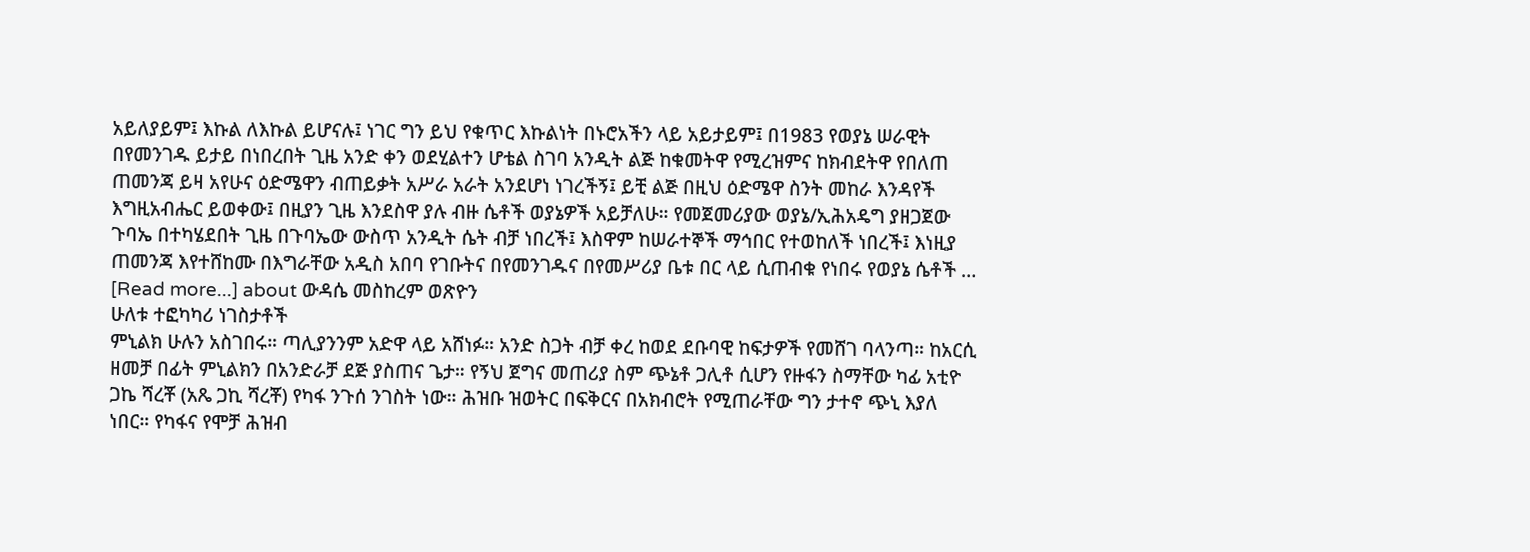አይለያይም፤ እኩል ለእኩል ይሆናሉ፤ ነገር ግን ይህ የቁጥር እኩልነት በኑሮአችን ላይ አይታይም፤ በ1983 የወያኔ ሠራዊት በየመንገዱ ይታይ በነበረበት ጊዜ አንድ ቀን ወደሂልተን ሆቴል ስገባ አንዲት ልጅ ከቁመትዋ የሚረዝምና ከክብደትዋ የበለጠ ጠመንጃ ይዛ አየሁና ዕድሜዋን ብጠይቃት አሥራ አራት አንደሆነ ነገረችኝ፤ ይቺ ልጅ በዚህ ዕድሜዋ ስንት መከራ እንዳየች እግዚአብሔር ይወቀው፤ በዚያን ጊዜ እንደስዋ ያሉ ብዙ ሴቶች ወያኔዎች አይቻለሁ። የመጀመሪያው ወያኔ/ኢሕአዴግ ያዘጋጀው ጉባኤ በተካሄደበት ጊዜ በጉባኤው ውስጥ አንዲት ሴት ብቻ ነበረች፤ እስዋም ከሠራተኞች ማኅበር የተወከለች ነበረች፤ እነዚያ ጠመንጃ እየተሸከሙ በእግራቸው አዲስ አበባ የገቡትና በየመንገዱና በየመሥሪያ ቤቱ በር ላይ ሲጠብቁ የነበሩ የወያኔ ሴቶች … [Read more...] about ውዳሴ መስከረም ወጽዮን
ሁለቱ ተፎካካሪ ነገስታቶች
ምኒልክ ሁሉን አስገበሩ። ጣሊያንንም አድዋ ላይ አሸነፉ። አንድ ስጋት ብቻ ቀረ ከወደ ደቡባዊ ከፍታዎች የመሸገ ባላንጣ። ከአርሲ ዘመቻ በፊት ምኒልክን በአንድራቻ ደጅ ያስጠና ጌታ። የኝህ ጀግና መጠሪያ ስም ጭኔቶ ጋሊቶ ሲሆን የዙፋን ስማቸው ካፊ አቲዮ ጋኬ ሻረቾ (አጼ ጋኪ ሻረቾ) የካፋ ንጉሰ ንገስት ነው። ሕዝቡ ዝወትር በፍቅርና በአክብሮት የሚጠራቸው ግን ታተኖ ጭኒ እያለ ነበር። የካፋና የሞቻ ሕዝብ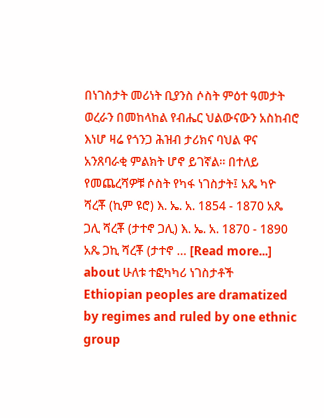በነገስታት መሪነት ቢያንስ ሶስት ምዕተ ዓመታት ወረራን በመከላከል የብሔር ህልውናውን አስከብሮ እነሆ ዛሬ የጎንጋ ሕዝብ ታሪክና ባህል ዋና አንጸባራቂ ምልክት ሆኖ ይገኛል። በተለይ የመጨረሻዎቹ ሶስት የካፋ ነገስታት፤ አጼ ካዮ ሻረቾ (ኪም ዩሮ) እ. ኤ. አ. 1854 - 1870 አጼ ጋሊ ሻረቾ (ታተኖ ጋሊ) እ. ኤ. አ. 1870 - 1890 አጼ ጋኪ ሻረቾ (ታተኖ … [Read more...] about ሁለቱ ተፎካካሪ ነገስታቶች
Ethiopian peoples are dramatized by regimes and ruled by one ethnic group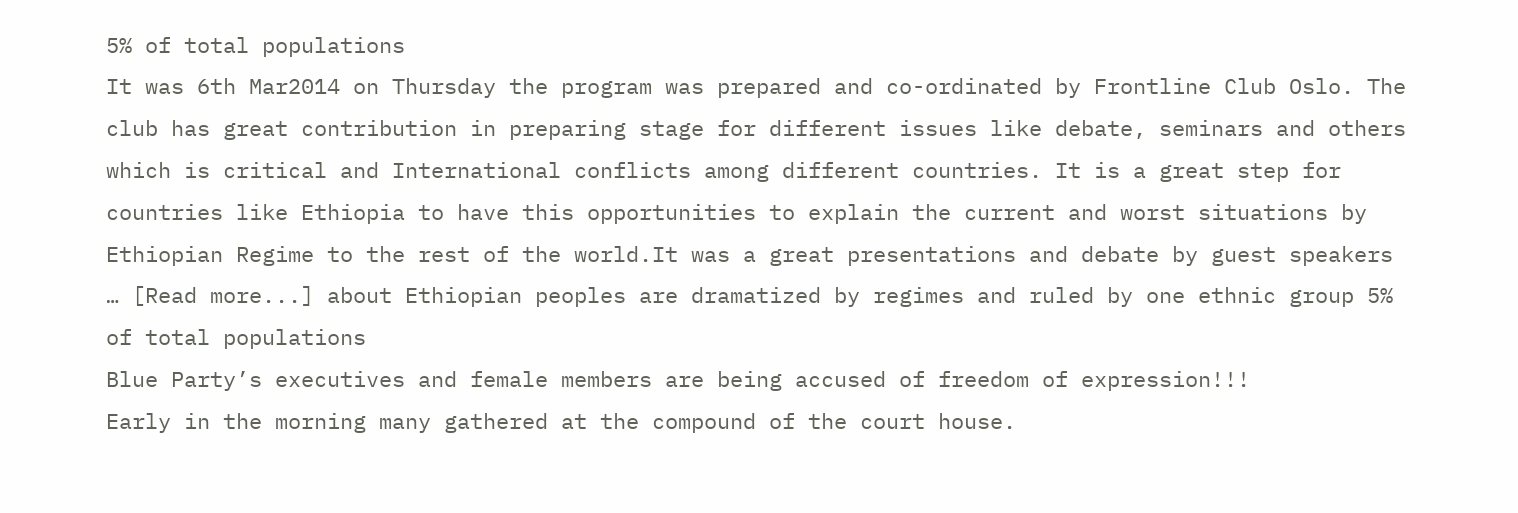5% of total populations
It was 6th Mar2014 on Thursday the program was prepared and co-ordinated by Frontline Club Oslo. The club has great contribution in preparing stage for different issues like debate, seminars and others which is critical and International conflicts among different countries. It is a great step for countries like Ethiopia to have this opportunities to explain the current and worst situations by Ethiopian Regime to the rest of the world.It was a great presentations and debate by guest speakers … [Read more...] about Ethiopian peoples are dramatized by regimes and ruled by one ethnic group 5% of total populations
Blue Party’s executives and female members are being accused of freedom of expression!!!
Early in the morning many gathered at the compound of the court house.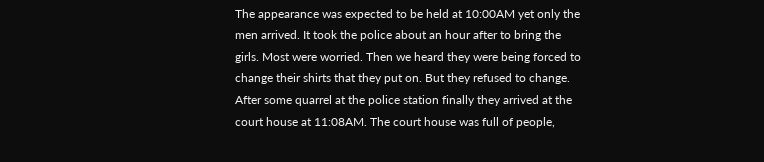The appearance was expected to be held at 10:00AM yet only the men arrived. It took the police about an hour after to bring the girls. Most were worried. Then we heard they were being forced to change their shirts that they put on. But they refused to change. After some quarrel at the police station finally they arrived at the court house at 11:08AM. The court house was full of people,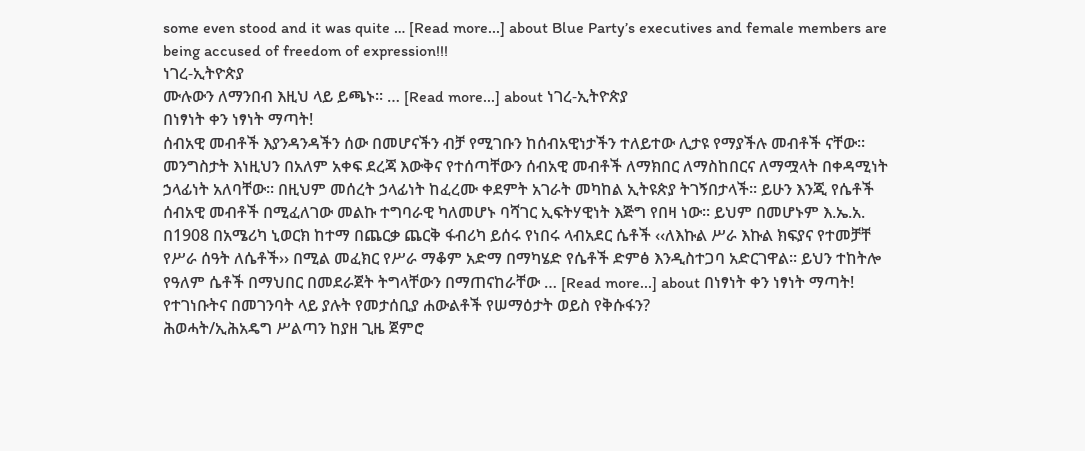some even stood and it was quite … [Read more...] about Blue Party’s executives and female members are being accused of freedom of expression!!!
ነገረ-ኢትዮጵያ
ሙሉውን ለማንበብ እዚህ ላይ ይጫኑ፡፡ … [Read more...] about ነገረ-ኢትዮጵያ
በነፃነት ቀን ነፃነት ማጣት!
ሰብአዊ መብቶች እያንዳንዳችን ሰው በመሆናችን ብቻ የሚገቡን ከሰብአዊነታችን ተለይተው ሊታዩ የማያችሉ መብቶች ናቸው፡፡ መንግስታት እነዚህን በአለም አቀፍ ደረጃ እውቅና የተሰጣቸውን ሰብአዊ መብቶች ለማክበር ለማስከበርና ለማሟላት በቀዳሚነት ኃላፊነት አለባቸው፡፡ በዚህም መሰረት ኃላፊነት ከፈረሙ ቀደምት አገራት መካከል ኢትዩጵያ ትገኝበታላች፡፡ ይሁን እንጂ የሴቶች ሰብአዊ መብቶች በሚፈለገው መልኩ ተግባራዊ ካለመሆኑ ባሻገር ኢፍትሃዊነት እጅግ የበዛ ነው፡፡ ይህም በመሆኑም እ.ኤ.አ. በ1908 በአሜሪካ ኒወርክ ከተማ በጨርቃ ጨርቅ ፋብሪካ ይሰሩ የነበሩ ላብአደር ሴቶች ‹‹ለእኩል ሥራ እኩል ክፍያና የተመቻቸ የሥራ ሰዓት ለሴቶች›› በሚል መፈክር የሥራ ማቆም አድማ በማካሄድ የሴቶች ድምፅ እንዲስተጋባ አድርገዋል፡፡ ይህን ተከትሎ የዓለም ሴቶች በማህበር በመደራጀት ትግላቸውን በማጠናከራቸው … [Read more...] about በነፃነት ቀን ነፃነት ማጣት!
የተገነቡትና በመገንባት ላይ ያሉት የመታሰቢያ ሐውልቶች የሠማዕታት ወይስ የቅሱፋን?
ሕወሓት/ኢሕአዴግ ሥልጣን ከያዘ ጊዜ ጀምሮ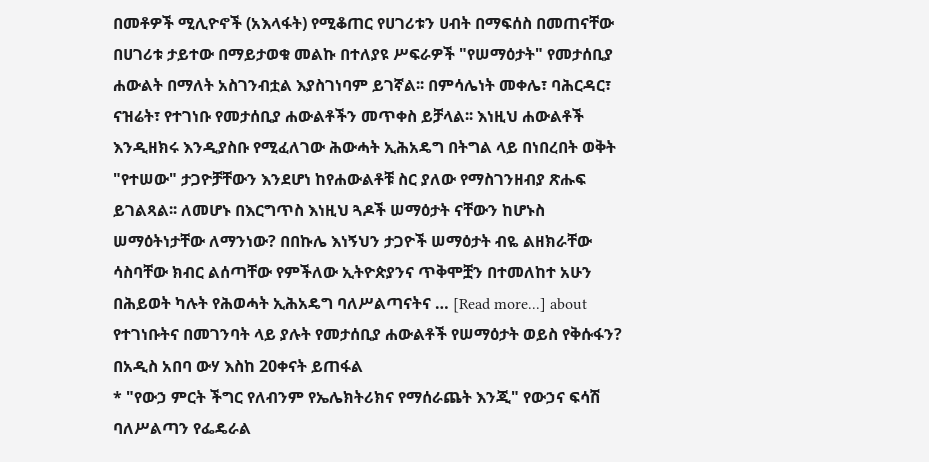በመቶዎች ሚሊዮኖች (አእላፋት) የሚቆጠር የሀገሪቱን ሀብት በማፍሰስ በመጠናቸው በሀገሪቱ ታይተው በማይታወቁ መልኩ በተለያዩ ሥፍራዎች "የሠማዕታት" የመታሰቢያ ሐውልት በማለት አስገንብቷል እያስገነባም ይገኛል፡፡ በምሳሌነት መቀሌ፣ ባሕርዳር፣ ናዝሬት፣ የተገነቡ የመታሰቢያ ሐውልቶችን መጥቀስ ይቻላል፡፡ እነዚህ ሐውልቶች እንዲዘክሩ እንዲያስቡ የሚፈለገው ሕውሓት ኢሕአዴግ በትግል ላይ በነበረበት ወቅት "የተሠው" ታጋዮቻቸውን እንደሆነ ከየሐውልቶቹ ስር ያለው የማስገንዘብያ ጽሑፍ ይገልጻል፡፡ ለመሆኑ በእርግጥስ እነዚህ ጓዶች ሠማዕታት ናቸውን ከሆኑስ ሠማዕትነታቸው ለማንነው? በበኩሌ እነኝህን ታጋዮች ሠማዕታት ብዬ ልዘክራቸው ሳስባቸው ክብር ልሰጣቸው የምችለው ኢትዮጵያንና ጥቅሞቿን በተመለከተ አሁን በሕይወት ካሉት የሕወሓት ኢሕአዴግ ባለሥልጣናትና … [Read more...] about የተገነቡትና በመገንባት ላይ ያሉት የመታሰቢያ ሐውልቶች የሠማዕታት ወይስ የቅሱፋን?
በአዲስ አበባ ውሃ እስከ 20ቀናት ይጠፋል
* "የውኃ ምርት ችግር የለብንም የኤሌክትሪክና የማሰራጨት እንጂ" የውኃና ፍሳሽ ባለሥልጣን የፌዴራል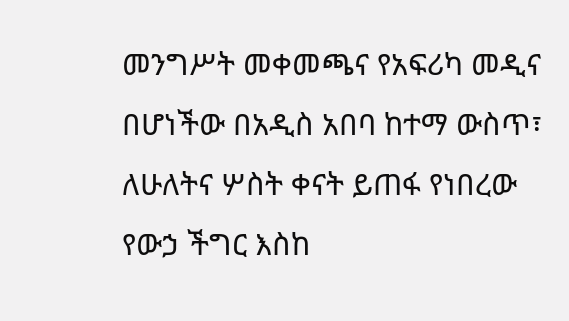መንግሥት መቀመጫና የአፍሪካ መዲና በሆነችው በአዲስ አበባ ከተማ ውስጥ፣ ለሁለትና ሦስት ቀናት ይጠፋ የነበረው የውኃ ችግር እስከ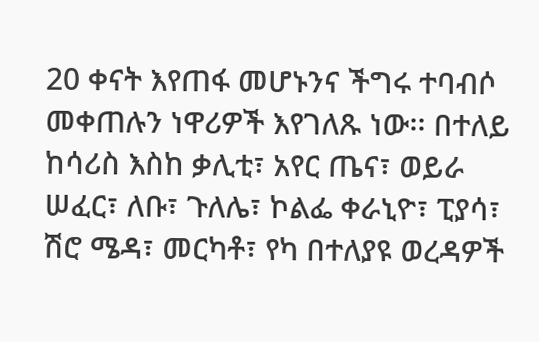20 ቀናት እየጠፋ መሆኑንና ችግሩ ተባብሶ መቀጠሉን ነዋሪዎች እየገለጹ ነው፡፡ በተለይ ከሳሪስ እስከ ቃሊቲ፣ አየር ጤና፣ ወይራ ሠፈር፣ ለቡ፣ ጉለሌ፣ ኮልፌ ቀራኒዮ፣ ፒያሳ፣ ሽሮ ሜዳ፣ መርካቶ፣ የካ በተለያዩ ወረዳዎች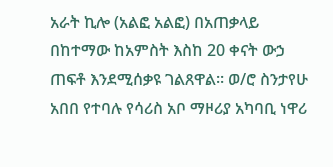አራት ኪሎ (አልፎ አልፎ) በአጠቃላይ በከተማው ከአምስት እስከ 20 ቀናት ውኃ ጠፍቶ እንደሚሰቃዩ ገልጸዋል፡፡ ወ/ሮ ስንታየሁ አበበ የተባሉ የሳሪስ አቦ ማዞሪያ አካባቢ ነዋሪ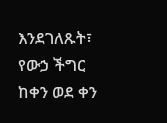እንደገለጹት፣ የውኃ ችግር ከቀን ወደ ቀን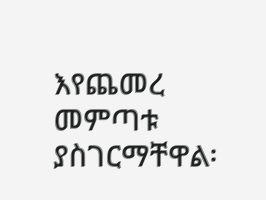እየጨመረ መምጣቱ ያስገርማቸዋል፡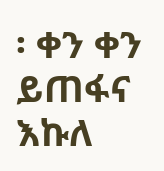፡ ቀን ቀን ይጠፋና እኩለ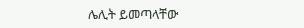ሌሊት ይመጣላቸው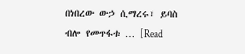በነበረው ውኃ ሲማረሩ፣ ይባስ ብሎ የመጥፋቱ … [Read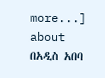more...] about በአዲስ አበባ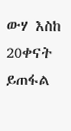ውሃ እስከ 20ቀናት ይጠፋል